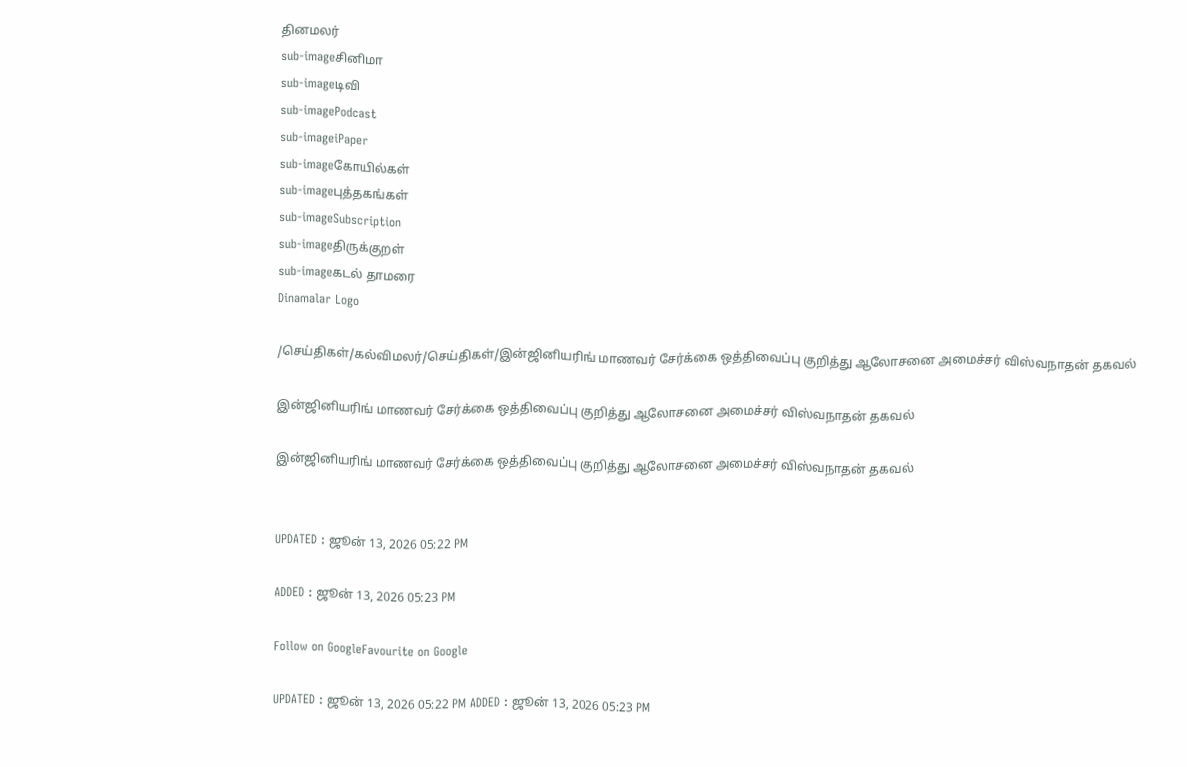தினமலர்
sub-imageசினிமா
sub-imageடிவி
sub-imagePodcast
sub-imageiPaper
sub-imageகோயில்கள்
sub-imageபுத்தகங்கள்
sub-imageSubscription
sub-imageதிருக்குறள்
sub-imageகடல் தாமரை
Dinamalar Logo

/செய்திகள்/கல்விமலர்/செய்திகள்/இன்ஜினியரிங் மாணவர் சேர்க்கை ஒத்திவைப்பு குறித்து ஆலோசனை அமைச்சர் விஸ்வநாதன் தகவல்

இன்ஜினியரிங் மாணவர் சேர்க்கை ஒத்திவைப்பு குறித்து ஆலோசனை அமைச்சர் விஸ்வநாதன் தகவல்

இன்ஜினியரிங் மாணவர் சேர்க்கை ஒத்திவைப்பு குறித்து ஆலோசனை அமைச்சர் விஸ்வநாதன் தகவல்


UPDATED : ஜூன் 13, 2026 05:22 PM

ADDED : ஜூன் 13, 2026 05:23 PM

Follow on GoogleFavourite on Google

UPDATED : ஜூன் 13, 2026 05:22 PM ADDED : ஜூன் 13, 2026 05:23 PM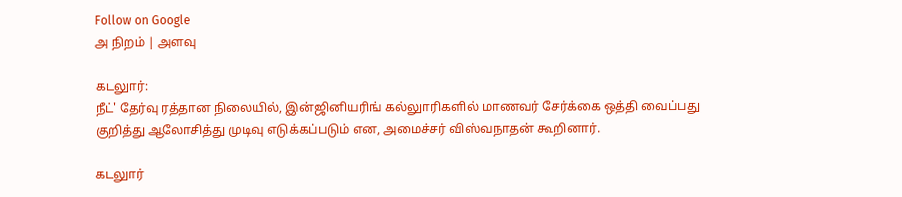Follow on Google
அ நிறம் | அளவு

கடலுார்:
நீட்' தேர்வு ரத்தான நிலையில், இன்ஜினியரிங் கல்லுாரிகளில் மாணவர் சேர்க்கை ஒத்தி வைப்பது குறித்து ஆலோசித்து முடிவு எடுக்கப்படும் என, அமைச்சர் விஸ்வநாதன் கூறினார்.

கடலுார்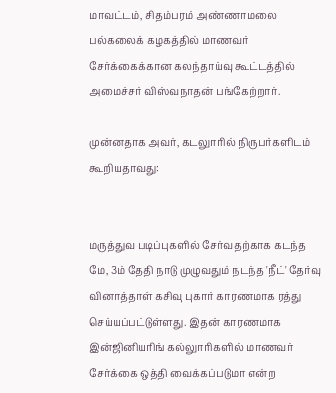மாவட்டம், சிதம்பரம் அண்ணாமலை பல்கலைக் கழகத்தில் மாணவர் சேர்க்கைக்கான கலந்தாய்வு கூட்டத்தில் அமைச்சர் விஸ்வநாதன் பங்கேற்றார்.

முன்னதாக அவர், கடலுாரில் நிருபர்களிடம் கூறியதாவது:


மருத்துவ படிப்புகளில் சேர்வதற்காக கடந்த மே, 3ம் தேதி நாடு முழுவதும் நடந்த 'நீட்' தேர்வு வினாத்தாள் கசிவு புகார் காரணமாக ரத்து செய்யப்பட்டுள்ளது. இதன் காரணமாக இன்ஜினியரிங் கல்லுாரிகளில் மாணவர் சேர்க்கை ஒத்தி வைக்கப்படுமா என்ற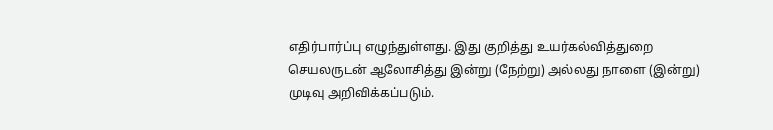எதிர்பார்ப்பு எழுந்துள்ளது. இது குறித்து உயர்கல்வித்துறை செயலருடன் ஆலோசித்து இன்று (நேற்று) அல்லது நாளை (இன்று) முடிவு அறிவிக்கப்படும்.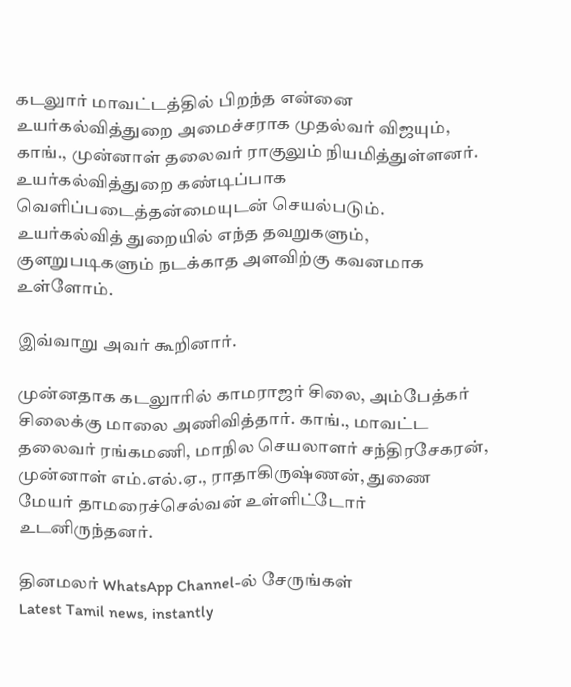கடலுார் மாவட்டத்தில் பிறந்த என்னை உயர்கல்வித்துறை அமைச்சராக முதல்வர் விஜயும், காங்., முன்னாள் தலைவர் ராகுலும் நியமித்துள்ளனர். உயர்கல்வித்துறை கண்டிப்பாக வெளிப்படைத்தன்மையுடன் செயல்படும். உயர்கல்வித் துறையில் எந்த தவறுகளும், குளறுபடிகளும் நடக்காத அளவிற்கு கவனமாக உள்ளோம்.

இவ்வாறு அவர் கூறினார்.

முன்னதாக கடலுாரில் காமராஜர் சிலை, அம்பேத்கர் சிலைக்கு மாலை அணிவித்தார். காங்., மாவட்ட தலைவர் ரங்கமணி, மாநில செயலாளர் சந்திரசேகரன், முன்னாள் எம்.எல்.ஏ., ராதாகிருஷ்ணன், துணை மேயர் தாமரைச்செல்வன் உள்ளிட்டோர் உடனிருந்தனர்.

தினமலர் WhatsApp Channel-ல் சேருங்கள்
Latest Tamil news, instantly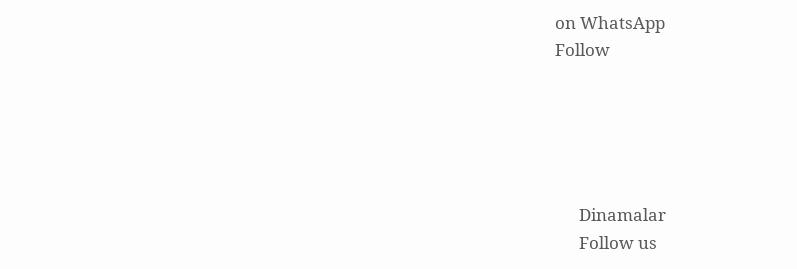on WhatsApp
Follow





      Dinamalar
      Follow us